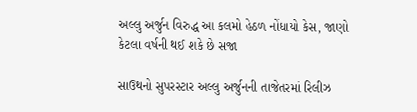અલ્લુ અર્જુન વિરુદ્ધ આ કલમો હેઠળ નોંધાયો કેસ, જાણો કેટલા વર્ષની થઈ શકે છે સજા

સાઉથનો સુપરસ્ટાર અલ્લુ અર્જુનની તાજેતરમાં રિલીઝ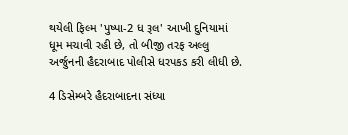થયેલી ફિલ્મ 'પુષ્પા-2 ધ રૂલ' આખી દુનિયામાં ધૂમ મચાવી રહી છે, તો બીજી તરફ અલ્લુ અર્જુનની હૈદરાબાદ પોલીસે ધરપકડ કરી લીધી છે.

4 ડિસેમ્બરે હૈદરાબાદના સંધ્યા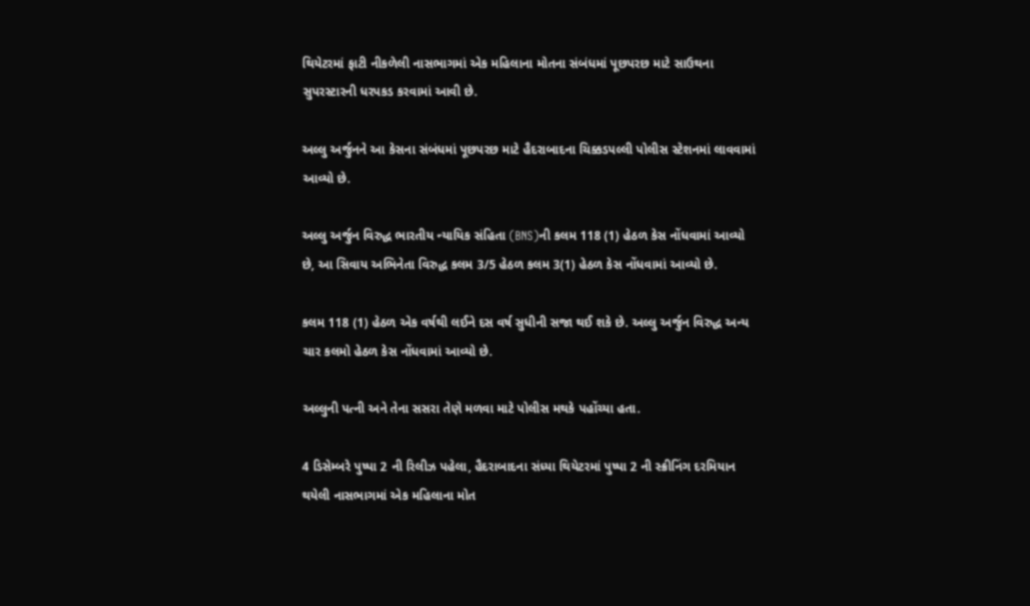થિયેટરમાં ફાટી નીકળેલી નાસભાગમાં એક મહિલાના મોતના સંબંધમાં પૂછપરછ માટે સાઉથના સુપરસ્ટારની ધરપકડ કરવામાં આવી છે.

અલ્લુ અર્જુનને આ કેસના સંબંધમાં પૂછપરછ માટે હૈદરાબાદના ચિક્કડપલ્લી પોલીસ સ્ટેશનમાં લાવવામાં આવ્યો છે.

અલ્લુ અર્જુન વિરુદ્ધ ભારતીય ન્યાયિક સંહિતા (BNS)ની કલમ 118 (1) હેઠળ કેસ નોંધવામાં આવ્યો છે, આ સિવાય અભિનેતા વિરુદ્ધ કલમ 3/5 હેઠળ કલમ 3(1) હેઠળ કેસ નોંધવામાં આવ્યો છે.

કલમ 118 (1) હેઠળ એક વર્ષથી લઈને દસ વર્ષ સુધીની સજા થઈ શકે છે. અલ્લુ અર્જુન વિરુદ્ધ અન્ય ચાર કલમો હેઠળ કેસ નોંધવામાં આવ્યો છે.

અલ્લુની પત્ની અને તેના સસરા તેણે મળવા માટે પોલીસ મથકે પહોંચ્યા હતા.

4 ડિસેમ્બરે પુષ્પા 2 ની રિલીઝ પહેલા, હૈદરાબાદના સંધ્યા થિયેટરમાં પુષ્પા 2 ની સ્ક્રીનિંગ દરમિયાન થયેલી નાસભાગમાં એક મહિલાના મોત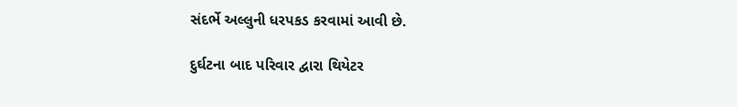સંદર્ભે અલ્લુની ધરપકડ કરવામાં આવી છે.

દુર્ઘટના બાદ પરિવાર દ્વારા થિયેટર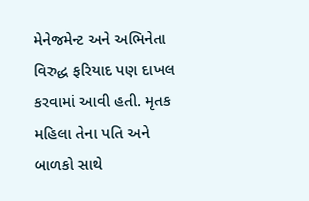મેનેજમેન્ટ અને અભિનેતા વિરુદ્ધ ફરિયાદ પણ દાખલ કરવામાં આવી હતી. મૃતક મહિલા તેના પતિ અને બાળકો સાથે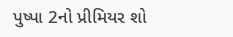પુષ્પા 2નો પ્રીમિયર શો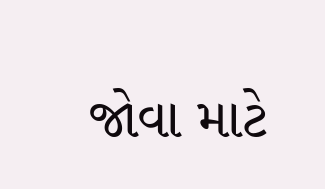જોવા માટે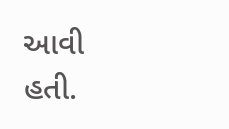આવી હતી.